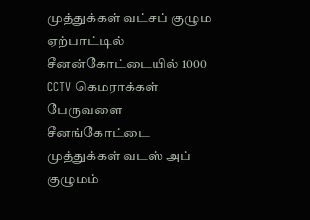முத்துக்கள் வட்சப் குழும ஏற்பாட்டில் சீனன்கோட்டையில் 1000 CCTV கெமராக்கள்
பேருவளை சீனங்கோட்டை முத்துக்கள் வடஸ் அப் குழுமம்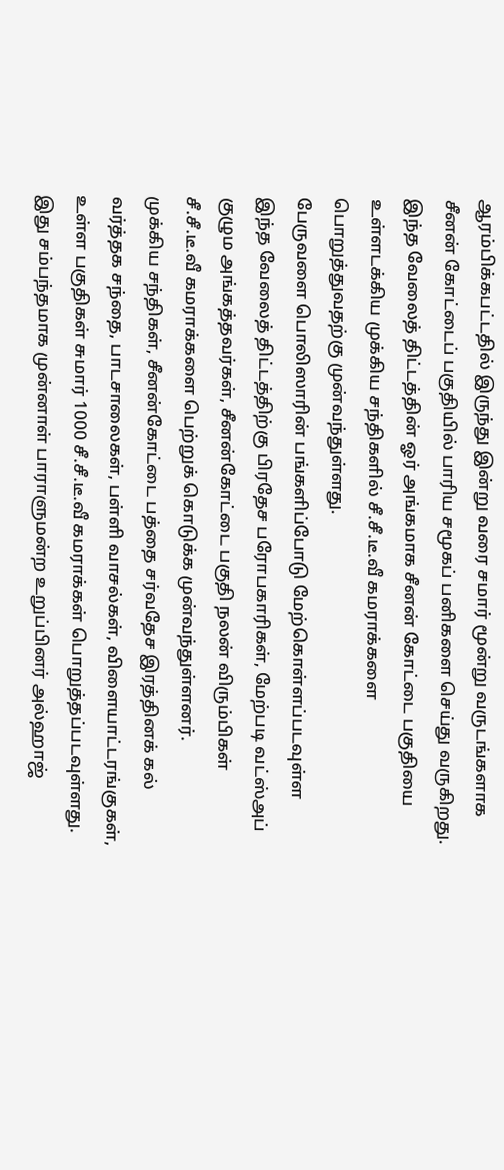ஆரம்பிக்கபட்டதில் இருந்து இன்று வரை சமார் மூன்று வருடங்களாக சீனன் கோட்டைப் பகுதியில் பாரிய சமூகப் பனிகளை செய்து வருகிறது.
இந்த வேலைத் திட்டத்தின் ஓர் அங்கமாக சீனன் கோட்டை பகுதியை உள்ளடக்கிய முக்கிய சந்திகளில் சீ.சீ.டீ.வீ கமராக்களை பொறுத்துவதற்கு முன்வந்துள்ளது.
பேருவளை பொலிஸாரின் பங்களிப்போடு மேற்கொள்ளப்படவுள்ள இந்த வேலைத் திட்டத்திற்கு பிரதேச பரோபகாரிகள், மேற்படி வட்ஸ்அப் குழும அங்கத்தவர்கள், சீனன்கோட்டை பகுதி நலன் விரும்பிகள் சீ.சீ.டீ.வீ கமராக்களை பெற்றுக் கொடுக்க முன்வந்துள்ளனர்.
முக்கிய சந்திகள், சீனன்கோட்டை பத்தை சர்வதேச இரத்தினக் கல் வர்த்தக சந்தை, பாடசாலைகள், பள்ளி வாசல்கள், விளையாட்டரங்குகள், உள்ள பகுதிகள் சுமார் 1000 சீ.சீ.டீ.வீ கமராக்கள் பொறுத்தப்படவுள்ளது.
இது சம்பந்தமாக முன்னாள் பாராளுமன்ற உறுப்பினர் அல்ஹாஜ்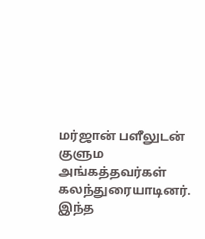மர்ஜான் பளீலுடன் குளும அங்கத்தவர்கள் கலந்துரையாடினர். இந்த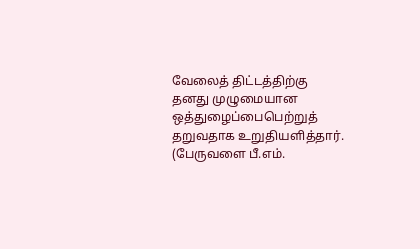வேலைத் திட்டத்திற்கு தனது முழுமையான ஒத்துழைப்பைபெற்றுத் தறுவதாக உறுதியளித்தார்.
(பேருவளை பீ.எம்.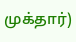முக்தார்)